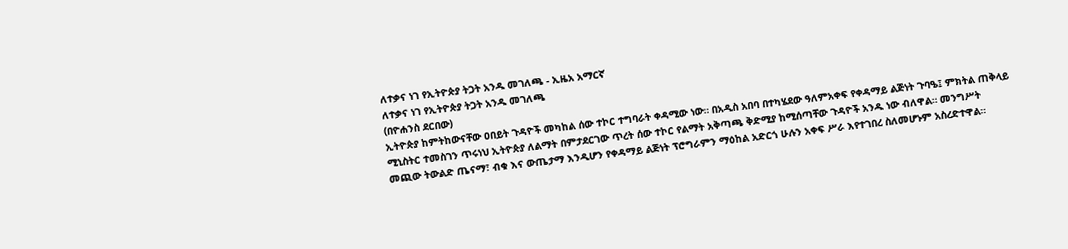ለተቃና ነገ የኢትዮጵያ ትጋት አንዱ መገለጫ - ኢዜአ አማርኛ
ለተቃና ነገ የኢትዮጵያ ትጋት አንዱ መገለጫ
(በዮሐንስ ደርበው)
ኢትዮጵያ ከምትከውናቸው ዐበይት ጉዳዮች መካከል ሰው ተኮር ተግባራት ቀዳሚው ነው። በአዲስ አበባ በተካሄደው ዓለምአቀፍ የቀዳማይ ልጅነት ጉባዔ፤ ምክትል ጠቅላይ ሚኒስትር ተመስገን ጥሩነህ ኢትዮጵያ ለልማት በምታደርገው ጥረት ሰው ተኮር የልማት አቅጣጫ ቅድሚያ ከሚሰጣቸው ጉዳዮች አንዱ ነው ብለዋል። መንግሥት መጪው ትውልድ ጤናማ፣ ብቁ እና ውጤታማ እንዲሆን የቀዳማይ ልጅነት ፕሮግራምን ማዕከል አድርጎ ሁሉን አቀፍ ሥራ እየተገበረ ስለመሆኑም አስረድተዋል።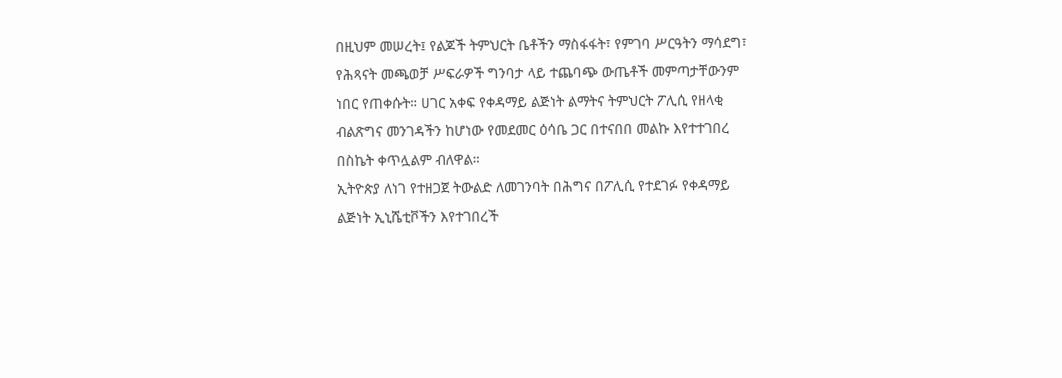በዚህም መሠረት፤ የልጆች ትምህርት ቤቶችን ማስፋፋት፣ የምገባ ሥርዓትን ማሳደግ፣ የሕጻናት መጫወቻ ሥፍራዎች ግንባታ ላይ ተጨባጭ ውጤቶች መምጣታቸውንም ነበር የጠቀሱት። ሀገር አቀፍ የቀዳማይ ልጅነት ልማትና ትምህርት ፖሊሲ የዘላቂ ብልጽግና መንገዳችን ከሆነው የመደመር ዕሳቤ ጋር በተናበበ መልኩ እየተተገበረ በስኬት ቀጥሏልም ብለዋል።
ኢትዮጵያ ለነገ የተዘጋጀ ትውልድ ለመገንባት በሕግና በፖሊሲ የተደገፉ የቀዳማይ ልጅነት ኢኒሼቲቮችን እየተገበረች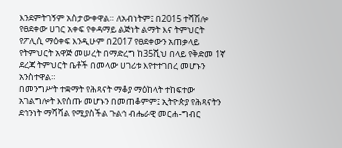እንደምትገኝም አስታውቀዋል። ለአብነትም፤ በ2015 ተሻሽሎ የፀደቀው ሀገር አቀፍ የቀዳማይ ልጅነት ልማት እና ትምህርት የፖሊሲ ማዕቀፍ እንዲሁም በ2017 የፀደቀውን አጠቃላይ የትምህርት አዋጅ መሠረት በማድረግ ከ35ሺህ በላይ የቅድመ 1ኛ ደረጃ ትምህርት ቤቶች በመላው ሀገሪቱ እየተተገበረ መሆኑን አንስተዋል።
በመንግሥት ተቋማት የሕጻናት ማቆያ ማዕከላት ተከፍተው አገልግሎት እየሰጡ መሆኑን በመጠቆምም፤ ኢትዮጵያ የሕጻናትን ደኅንነት ማሻሻል የሚያስችል ጉልኅ ብሔራዊ መርሐ-ግብር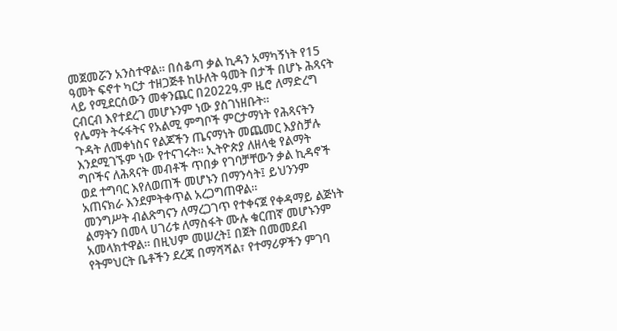መጀመሯን አንስተዋል። በሰቆጣ ቃል ኪዳን አማካኝነት የ15 ዓመት ፍኖተ ካርታ ተዘጋጅቶ ከሁለት ዓመት በታች በሆኑ ሕጻናት ላይ የሚደርሰውን መቀንጨር በ2022ዓ.ም ዜሮ ለማድረግ ርብርብ እየተደረገ መሆኑንም ነው ያስገነዘቡት።
የሌማት ትሩፋትና የአልሚ ምግቦች ምርታማነት የሕጻናትን ጉዳት ለመቀነስና የልጆችን ጤናማነት መጨመር እያስቻሉ እንደሚገኙም ነው የተናገሩት። ኢትዮጵያ ለዘላቂ የልማት ግቦችና ለሕጻናት መብቶች ጥበቃ የገባቻቸውን ቃል ኪዳኖች ወደ ተግባር እየለወጠች መሆኑን በማንሳት፤ ይህንንም አጠናክራ እንደምትቀጥል አረጋግጠዋል።
መንግሥት ብልጽግናን ለማረጋገጥ የተቀናጀ የቀዳማይ ልጅነት ልማትን በመላ ሀገሪቱ ለማስፋት ሙሉ ቁርጠኛ መሆኑንም አመላክተዋል። በዚህም መሠረት፤ በጀት በመመደብ የትምህርት ቤቶችን ደረጃ በማሻሻል፣ የተማሪዎችን ምገባ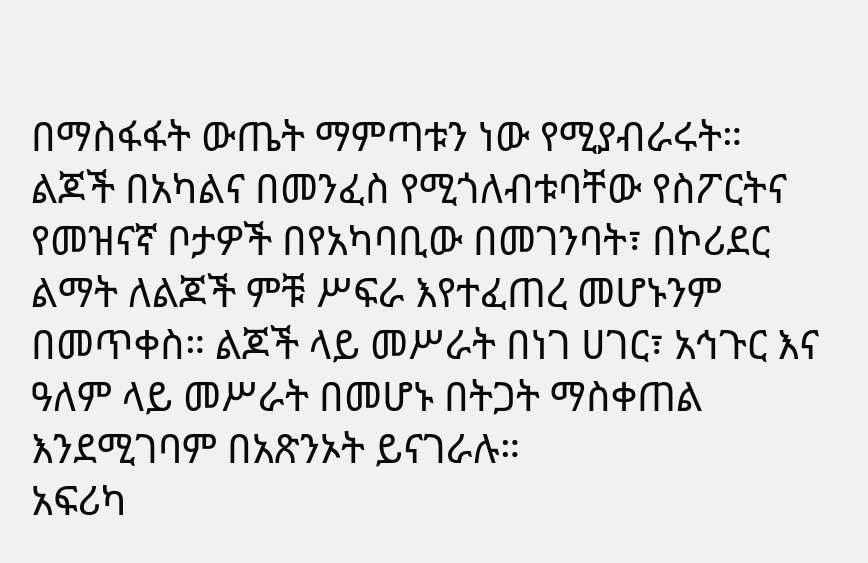በማስፋፋት ውጤት ማምጣቱን ነው የሚያብራሩት።
ልጆች በአካልና በመንፈስ የሚጎለብቱባቸው የስፖርትና የመዝናኛ ቦታዎች በየአካባቢው በመገንባት፣ በኮሪደር ልማት ለልጆች ምቹ ሥፍራ እየተፈጠረ መሆኑንም በመጥቀስ። ልጆች ላይ መሥራት በነገ ሀገር፣ አኅጉር እና ዓለም ላይ መሥራት በመሆኑ በትጋት ማስቀጠል እንደሚገባም በአጽንኦት ይናገራሉ።
አፍሪካ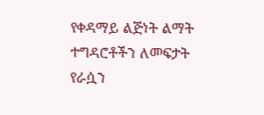የቀዳማይ ልጅነት ልማት ተግዳሮቶችን ለመፍታት የራሷን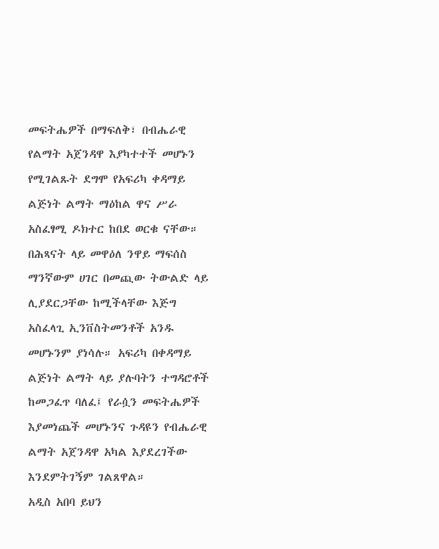መፍትሔዎች በማፍለቅ፣ በብሔራዊ የልማት አጀንዳዋ እያካተተች መሆኑን የሚገልጹት ደግሞ የአፍሪካ ቀዳማይ ልጅነት ልማት ማዕከል ዋና ሥራ አስፈፃሚ ዶክተር ከበደ ወርቁ ናቸው።
በሕጻናት ላይ መዋዕለ ንዋይ ማፍሰስ ማንኛውም ሀገር በመጪው ትውልድ ላይ ሊያደርጋቸው ከሚችላቸው እጅግ አስፈላጊ ኢንቨስትመንቶች አንዱ መሆኑንም ያነሳሉ። አፍሪካ በቀዳማይ ልጅነት ልማት ላይ ያሉባትን ተግዳሮቶች ከመጋፈጥ ባለፈ፤ የራሷን መፍትሔዎች እያመነጨች መሆኑንና ጉዳዩን የብሔራዊ ልማት አጀንዳዋ አካል እያደረገችው እንደምትገኝም ገልጸዋል።
አዲስ አበባ ይህን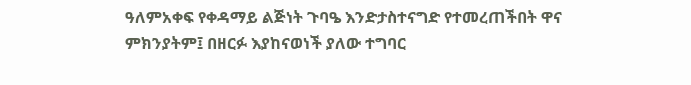ዓለምአቀፍ የቀዳማይ ልጅነት ጉባዔ እንድታስተናግድ የተመረጠችበት ዋና ምክንያትም፤ በዘርፉ እያከናወነች ያለው ተግባር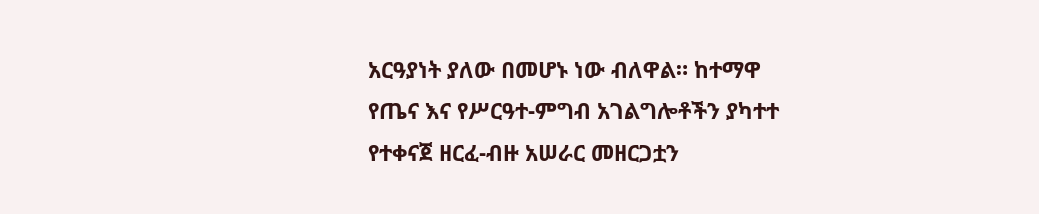አርዓያነት ያለው በመሆኑ ነው ብለዋል። ከተማዋ የጤና እና የሥርዓተ-ምግብ አገልግሎቶችን ያካተተ የተቀናጀ ዘርፈ-ብዙ አሠራር መዘርጋቷን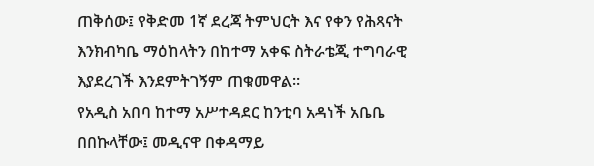ጠቅሰው፤ የቅድመ 1ኛ ደረጃ ትምህርት እና የቀን የሕጻናት እንክብካቤ ማዕከላትን በከተማ አቀፍ ስትራቴጂ ተግባራዊ እያደረገች እንደምትገኝም ጠቁመዋል።
የአዲስ አበባ ከተማ አሥተዳደር ከንቲባ አዳነች አቤቤ በበኩላቸው፤ መዲናዋ በቀዳማይ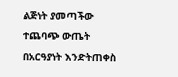ልጅነት ያመጣችው ተጨባጭ ውጤት በአርዓያነት እንድትጠቀስ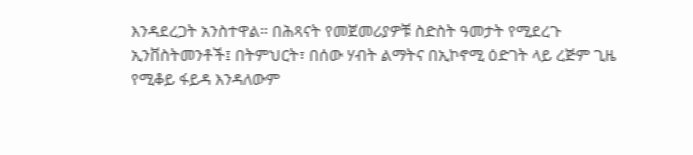እንዳደረጋት አንስተዋል። በሕጻናት የመጀመሪያዎቹ ስድስት ዓመታት የሚደረጉ ኢንቨስትመንቶች፤ በትምህርት፣ በሰው ሃብት ልማትና በኢኮኖሚ ዕድገት ላይ ረጅም ጊዜ የሚቆይ ፋይዳ እንዳለውም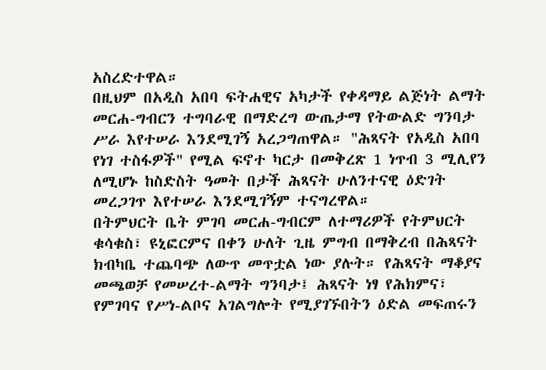አስረድተዋል።
በዚህም በአዲስ አበባ ፍትሐዊና አካታች የቀዳማይ ልጅነት ልማት መርሐ-ግብርን ተግባራዊ በማድረግ ውጤታማ የትውልድ ግንባታ ሥራ እየተሠራ እንደሚገኝ አረጋግጠዋል። "ሕጻናት የአዲስ አበባ የነገ ተስፋዎች" የሚል ፍኖተ ካርታ በመቅረጽ 1 ነጥብ 3 ሚሊየን ለሚሆኑ ከስድስት ዓመት በታች ሕጻናት ሁለንተናዊ ዕድገት መረጋገጥ እየተሠራ እንደሚገኝም ተናግረዋል።
በትምህርት ቤት ምገባ መርሐ-ግብርም ለተማሪዎች የትምህርት ቁሳቁስ፣ ዩኒፎርምና በቀን ሁለት ጊዜ ምግብ በማቅረብ በሕጻናት ክብካቤ ተጨባጭ ለውጥ መጥቷል ነው ያሉት። የሕጻናት ማቆያና መጫወቻ የመሠረተ-ልማት ግንባታ፤ ሕጻናት ነፃ የሕክምና፣ የምገባና የሥነ-ልቦና አገልግሎት የሚያገኙበትን ዕድል መፍጠሩን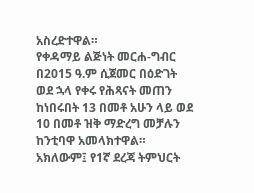አስረድተዋል።
የቀዳማይ ልጅነት መርሐ-ግብር በ2015 ዓ.ም ሲጀመር በዕድገት ወደ ኋላ የቀሩ የሕጻናት መጠን ከነበሩበት 13 በመቶ አሁን ላይ ወደ 10 በመቶ ዝቅ ማድረግ መቻሉን ከንቲባዋ አመላክተዋል። አክለውም፤ የ1ኛ ደረጃ ትምህርት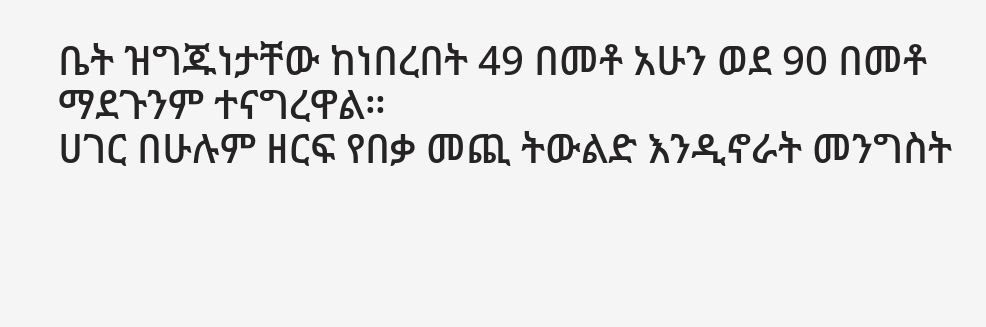ቤት ዝግጁነታቸው ከነበረበት 49 በመቶ አሁን ወደ 90 በመቶ ማደጉንም ተናግረዋል።
ሀገር በሁሉም ዘርፍ የበቃ መጪ ትውልድ እንዲኖራት መንግስት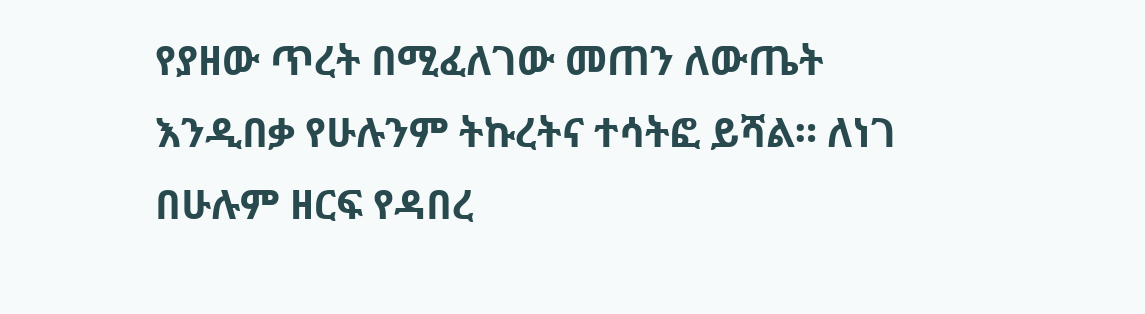የያዘው ጥረት በሚፈለገው መጠን ለውጤት እንዲበቃ የሁሉንም ትኩረትና ተሳትፎ ይሻል። ለነገ በሁሉም ዘርፍ የዳበረ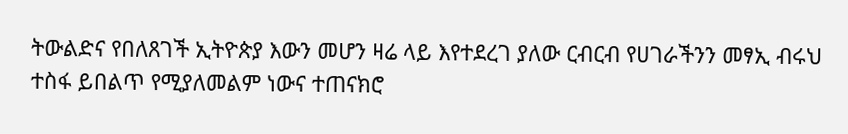ትውልድና የበለጸገች ኢትዮጵያ እውን መሆን ዛሬ ላይ እየተደረገ ያለው ርብርብ የሀገራችንን መፃኢ ብሩህ ተስፋ ይበልጥ የሚያለመልም ነውና ተጠናክሮ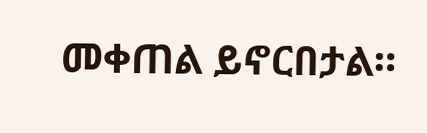መቀጠል ይኖርበታል።